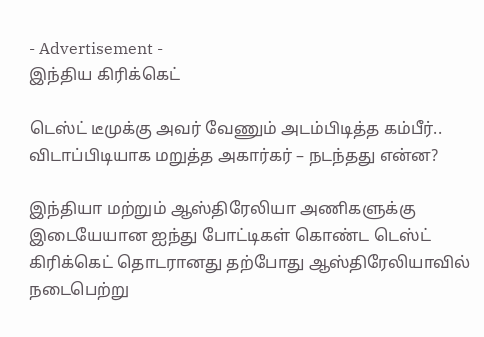- Advertisement -
இந்திய கிரிக்கெட்

டெஸ்ட் டீமுக்கு அவர் வேணும் அடம்பிடித்த கம்பீர்.. விடாப்பிடியாக மறுத்த அகார்கர் – நடந்தது என்ன?

இந்தியா மற்றும் ஆஸ்திரேலியா அணிகளுக்கு இடையேயான ஐந்து போட்டிகள் கொண்ட டெஸ்ட் கிரிக்கெட் தொடரானது தற்போது ஆஸ்திரேலியாவில் நடைபெற்று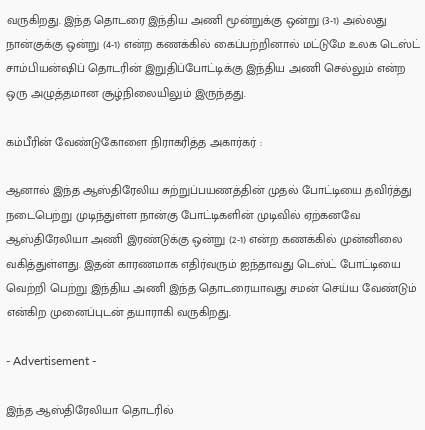வருகிறது. இந்த தொடரை இந்திய அணி மூன்றுக்கு ஒன்று (3-1) அல்லது நான்குக்கு ஒன்று (4-1) என்ற கணக்கில் கைப்பற்றினால் மட்டுமே உலக டெஸ்ட் சாம்பியன்ஷிப் தொடரின் இறுதிப்போட்டிக்கு இந்திய அணி செல்லும் என்ற ஒரு அழுத்தமான சூழ்நிலையிலும் இருந்தது.

கம்பீரின் வேண்டுகோளை நிராகரித்த அகார்கர் :

ஆனால் இந்த ஆஸ்திரேலிய சுற்றுப்பயணத்தின் முதல் போட்டியை தவிர்த்து நடைபெற்று முடிந்துள்ள நான்கு போட்டிகளின் முடிவில் ஏற்கனவே ஆஸ்திரேலியா அணி இரண்டுக்கு ஒன்று (2-1) என்ற கணக்கில் முன்னிலை வகித்துள்ளது. இதன் காரணமாக எதிர்வரும் ஐந்தாவது டெஸ்ட் போட்டியை வெற்றி பெற்று இந்திய அணி இந்த தொடரையாவது சமன் செய்ய வேண்டும் என்கிற முனைப்புடன் தயாராகி வருகிறது.

- Advertisement -

இந்த ஆஸ்திரேலியா தொடரில்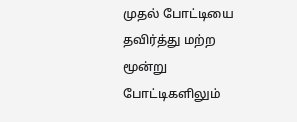முதல் போட்டியை தவிர்த்து மற்ற மூன்று போட்டிகளிலும்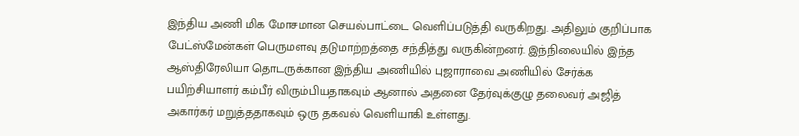இந்திய அணி மிக மோசமான செயல்பாட்டை வெளிப்படுத்தி வருகிறது. அதிலும் குறிப்பாக பேட்ஸ்மேன்கள் பெருமளவு தடுமாற்றத்தை சந்தித்து வருகின்றனர். இந்நிலையில் இந்த ஆஸ்திரேலியா தொடருக்கான இந்திய அணியில் புஜாராவை அணியில் சேர்க்க பயிற்சியாளர் கம்பீர் விரும்பியதாகவும் ஆனால் அதனை தேர்வுக்குழு தலைவர் அஜித் அகார்கர் மறுத்ததாகவும் ஒரு தகவல் வெளியாகி உள்ளது.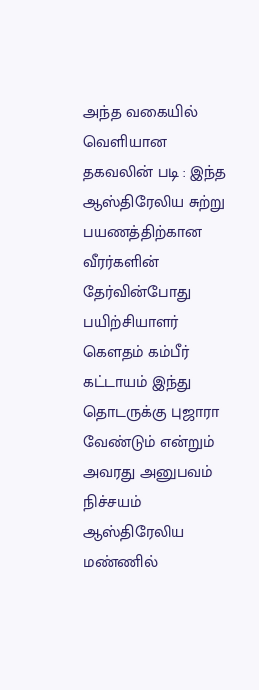அந்த வகையில் வெளியான தகவலின் படி : இந்த ஆஸ்திரேலிய சுற்று பயணத்திற்கான வீரர்களின் தேர்வின்போது பயிற்சியாளர் கௌதம் கம்பீர் கட்டாயம் இந்து தொடருக்கு புஜாரா வேண்டும் என்றும் அவரது அனுபவம் நிச்சயம் ஆஸ்திரேலிய மண்ணில்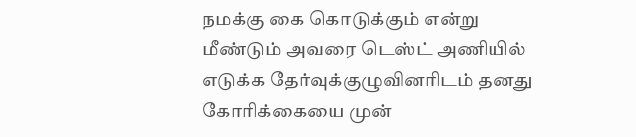நமக்கு கை கொடுக்கும் என்று மீண்டும் அவரை டெஸ்ட் அணியில் எடுக்க தேர்வுக்குழுவினரிடம் தனது கோரிக்கையை முன்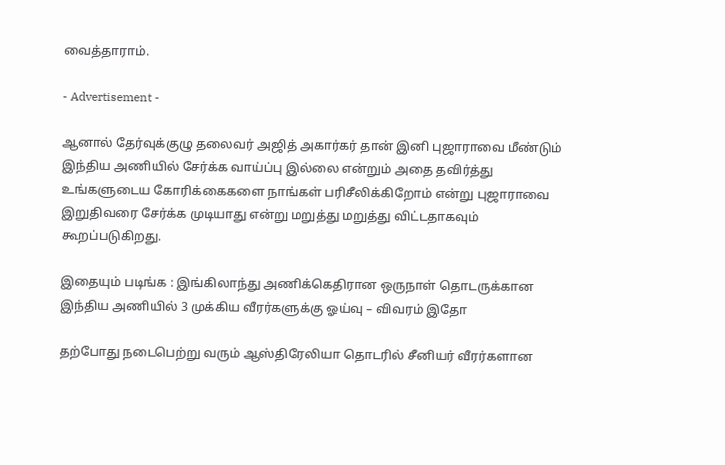வைத்தாராம்.

- Advertisement -

ஆனால் தேர்வுக்குழு தலைவர் அஜித் அகார்கர் தான் இனி புஜாராவை மீண்டும் இந்திய அணியில் சேர்க்க வாய்ப்பு இல்லை என்றும் அதை தவிர்த்து உங்களுடைய கோரிக்கைகளை நாங்கள் பரிசீலிக்கிறோம் என்று புஜாராவை இறுதிவரை சேர்க்க முடியாது என்று மறுத்து மறுத்து விட்டதாகவும் கூறப்படுகிறது.

இதையும் படிங்க : இங்கிலாந்து அணிக்கெதிரான ஒருநாள் தொடருக்கான இந்திய அணியில் 3 முக்கிய வீரர்களுக்கு ஓய்வு – விவரம் இதோ

தற்போது நடைபெற்று வரும் ஆஸ்திரேலியா தொடரில் சீனியர் வீரர்களான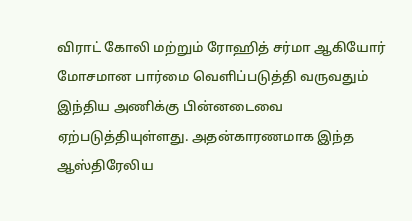விராட் கோலி மற்றும் ரோஹித் சர்மா ஆகியோர் மோசமான பார்மை வெளிப்படுத்தி வருவதும் இந்திய அணிக்கு பின்னடைவை ஏற்படுத்தியுள்ளது. அதன்காரணமாக இந்த ஆஸ்திரேலிய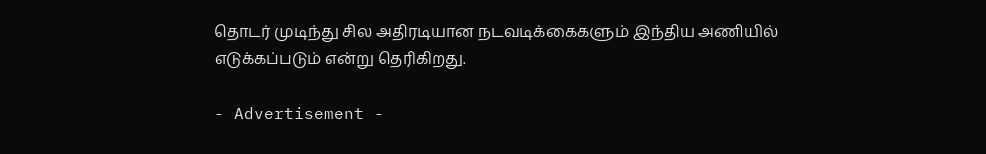தொடர் முடிந்து சில அதிரடியான நடவடிக்கைகளும் இந்திய அணியில் எடுக்கப்படும் என்று தெரிகிறது.

- Advertisement -